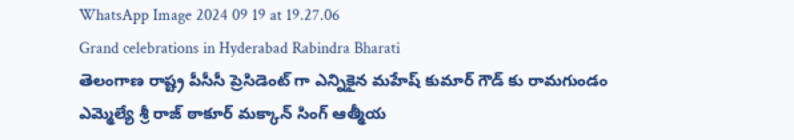WhatsApp Image 2024 09 19 at 19.27.06
Grand celebrations in Hyderabad Rabindra Bharati
తెలంగాణ రాష్ట్ర పీసీసీ ప్రెసిడెంట్ గా ఎన్నికైన మహేష్ కుమార్ గౌడ్ కు రామగుండం ఎమ్మెల్యే శ్రీ రాజ్ ఠాకూర్ మక్కాన్ సింగ్ ఆత్మీయ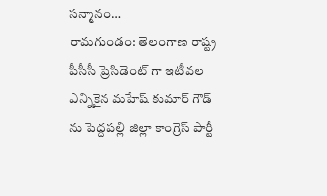సన్మానం…
రామగుండం: తెలంగాణ రాష్ట్ర పీసీసీ ప్రెసిడెంట్ గా ఇటీవల ఎన్నికైన మహేష్ కుమార్ గౌడ్ ను పెద్దపల్లి జిల్లా కాంగ్రెస్ పార్టీ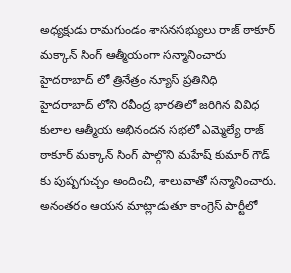అధ్యక్షుడు రామగుండం శాసనసభ్యులు రాజ్ ఠాకూర్ మక్కాన్ సింగ్ ఆత్మీయంగా సన్మానించారు
హైదరాబాద్ లో త్రినేత్రం న్యూస్ ప్రతినిధి
హైదరాబాద్ లోని రవీంద్ర భారతిలో జరిగిన వివిధ కులాల ఆత్మీయ అభినందన సభలో ఎమ్మెల్యే రాజ్ ఠాకూర్ మక్కాన్ సింగ్ పాల్గొని మహేష్ కుమార్ గౌడ్ కు పుష్పగుచ్చం అందించి, శాలువాతో సన్మానించారు. అనంతరం ఆయన మాట్లాడుతూ కాంగ్రెస్ పార్టీలో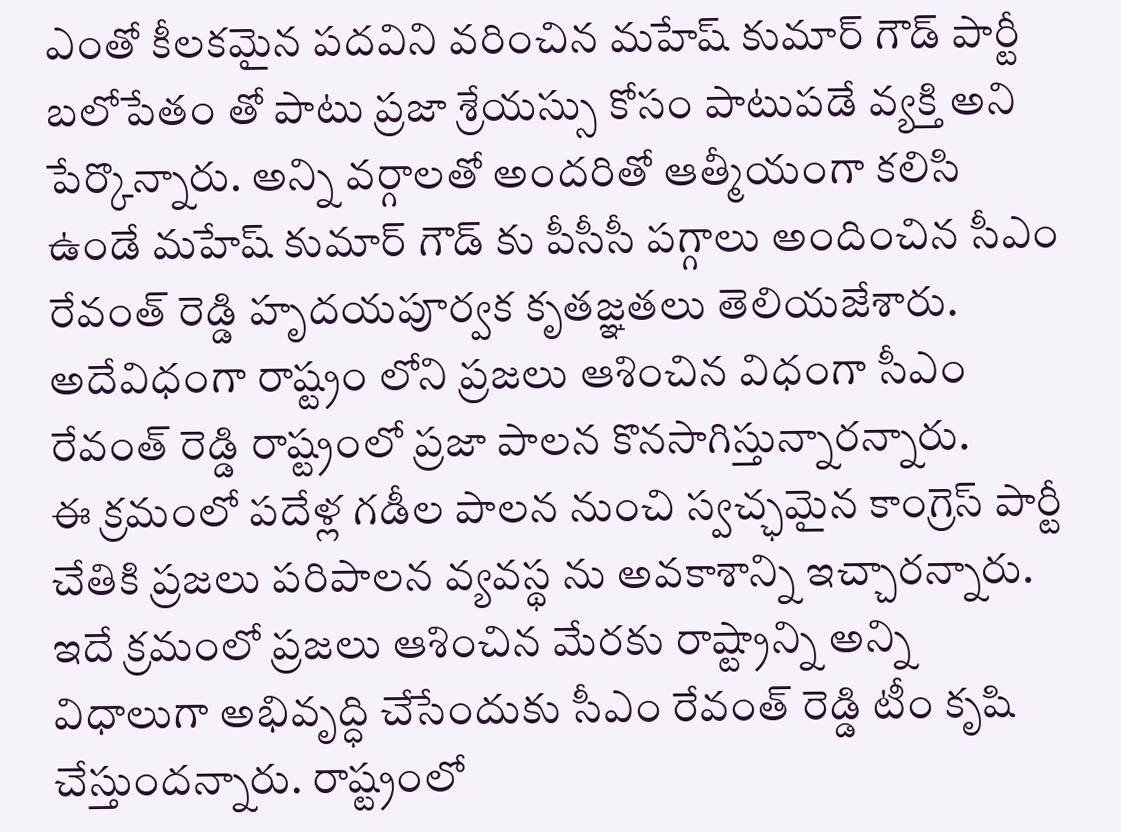ఎంతో కీలకమైన పదవిని వరించిన మహేష్ కుమార్ గౌడ్ పార్టీ బలోపేతం తో పాటు ప్రజా శ్రేయస్సు కోసం పాటుపడే వ్యక్తి అని పేర్కొన్నారు. అన్ని వర్గాలతో అందరితో ఆత్మీయంగా కలిసి ఉండే మహేష్ కుమార్ గౌడ్ కు పీసీసీ పగ్గాలు అందించిన సీఎం రేవంత్ రెడ్డి హృదయపూర్వక కృతజ్ఞతలు తెలియజేశారు. అదేవిధంగా రాష్ట్రం లోని ప్రజలు ఆశించిన విధంగా సీఎం రేవంత్ రెడ్డి రాష్ట్రంలో ప్రజా పాలన కొనసాగిస్తున్నారన్నారు.
ఈ క్రమంలో పదేళ్ల గడీల పాలన నుంచి స్వచ్ఛమైన కాంగ్రెస్ పార్టీ చేతికి ప్రజలు పరిపాలన వ్యవస్థ ను అవకాశాన్ని ఇచ్చారన్నారు. ఇదే క్రమంలో ప్రజలు ఆశించిన మేరకు రాష్ట్రాన్ని అన్ని విధాలుగా అభివృద్ధి చేసేందుకు సీఎం రేవంత్ రెడ్డి టీం కృషి చేస్తుందన్నారు. రాష్ట్రంలో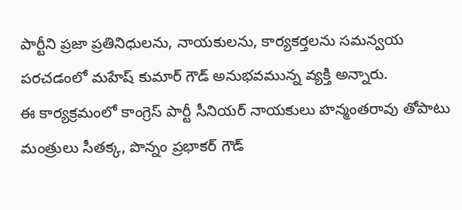పార్టీని ప్రజా ప్రతినిధులను, నాయకులను, కార్యకర్తలను సమన్వయ పరచడంలో మహేష్ కుమార్ గౌడ్ అనుభవమున్న వ్యక్తి అన్నారు.
ఈ కార్యక్రమంలో కాంగ్రెస్ పార్టీ సీనియర్ నాయకులు హన్మంతరావు తోపాటు మంత్రులు సీతక్క, పొన్నం ప్రభాకర్ గౌడ్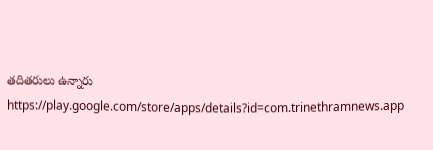తదితరులు ఉన్నారు
https://play.google.com/store/apps/details?id=com.trinethramnews.app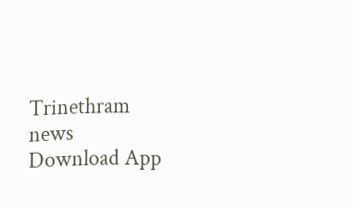Trinethram news
Download App